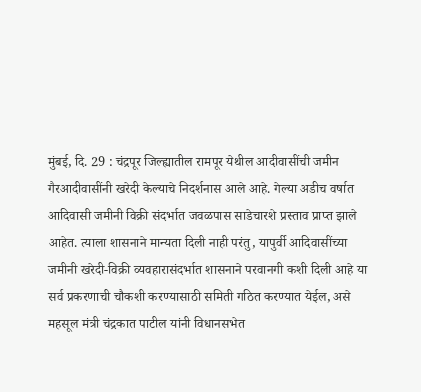मुंबई, दि. 29 : चंद्रपूर जिल्ह्यातील रामपूर येथील आदीवासींची जमीन गैरआदीवासींनी खरेदी केल्याचे निदर्शनास आले आहे. गेल्या अडीच वर्षात आदिवासी जमीनी विक्री संदर्भात जवळपास साडेचारशे प्रस्ताव प्राप्त झाले आहेत. त्याला शासनाने मान्यता दिली नाही परंतु, यापुर्वी आदिवासींच्या जमीनी खरेदी-विक्री व्यवहारासंदर्भात शासनाने परवानगी कशी दिली आहे या सर्व प्रकरणाची चौकशी करण्यासाठी समिती गठित करण्यात येईल, असे महसूल मंत्री चंद्रकात पाटील यांनी विधानसभेत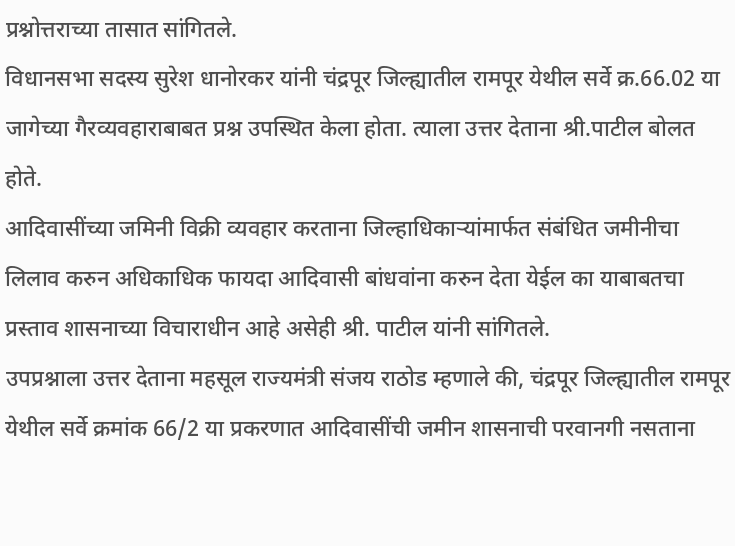प्रश्नोत्तराच्या तासात सांगितले.
विधानसभा सदस्य सुरेश धानोरकर यांनी चंद्रपूर जिल्ह्यातील रामपूर येथील सर्वे क्र.66.02 या जागेच्या गैरव्यवहाराबाबत प्रश्न उपस्थित केला होता. त्याला उत्तर देताना श्री.पाटील बोलत होते.
आदिवासींच्या जमिनी विक्री व्यवहार करताना जिल्हाधिकाऱ्यांमार्फत संबंधित जमीनीचा लिलाव करुन अधिकाधिक फायदा आदिवासी बांधवांना करुन देता येईल का याबाबतचा प्रस्ताव शासनाच्या विचाराधीन आहे असेही श्री. पाटील यांनी सांगितले.
उपप्रश्नाला उत्तर देताना महसूल राज्यमंत्री संजय राठोड म्हणाले की, चंद्रपूर जिल्ह्यातील रामपूर येथील सर्वे क्रमांक 66/2 या प्रकरणात आदिवासींची जमीन शासनाची परवानगी नसताना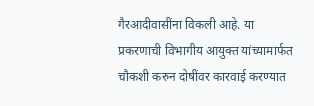गैरआदीवासींना विकली आहे. या प्रकरणाची विभागीय आयुक्त यांच्यामार्फत चौकशी करुन दोषींवर कारवाई करण्यात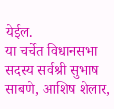येईल.
या चर्चेत विधानसभा सदस्य सर्वश्री सुभाष साबणे, आशिष शेलार,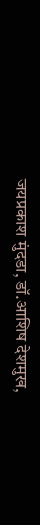जयप्रकाश मुंदडा, डॉ.आशिष देशमुख,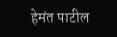हेमंत पाटील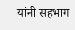यांनी सहभाग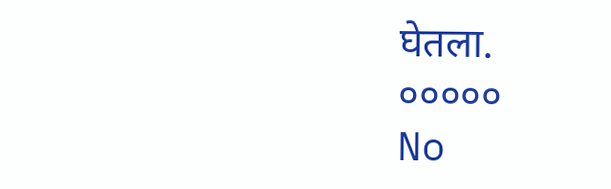घेतला.
०००००
No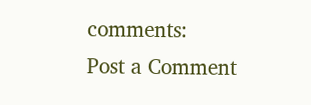comments:
Post a Comment